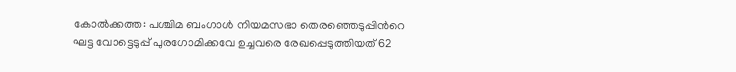കോൽക്കത്ത: പശ്ചിമ ബംഗാൾ നിയമസഭാ തെരഞ്ഞെടുപ്പിന്‍റെ ഘട്ട വോട്ടെടുപ്പ് പുരഗോമിക്കവേ ഉച്ചവരെ രേഖപ്പെടുത്തിയത് 62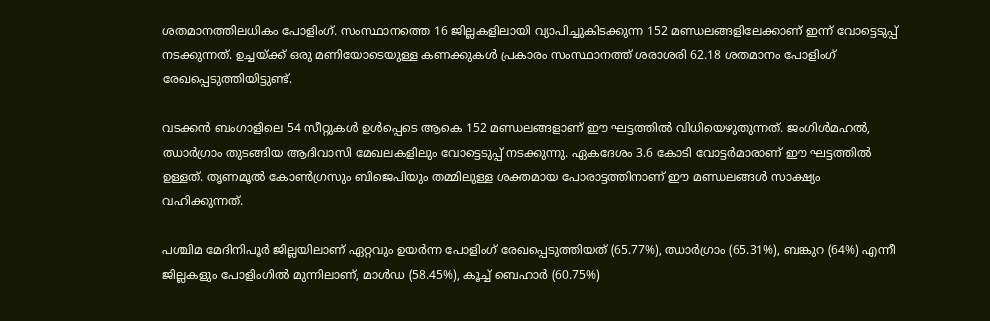ശതമാനത്തിലധികം പോളിംഗ്. സംസ്ഥാനത്തെ 16 ജില്ലകളിലായി വ്യാപിച്ചുകിടക്കുന്ന 152 മണ്ഡലങ്ങളിലേക്കാണ് ഇന്ന് വോട്ടെടുപ്പ് നടക്കുന്നത്. ഉച്ചയ്ക്ക് ഒരു മണിയോടെയുള്ള കണക്കുകൾ പ്രകാരം സംസ്ഥാനത്ത് ശരാശരി 62.18 ശതമാനം പോളിംഗ് രേഖപ്പെടുത്തിയിട്ടുണ്ട്.

വടക്കൻ ബംഗാളിലെ 54 സീറ്റുകൾ ഉൾപ്പെടെ ആകെ 152 മണ്ഡലങ്ങളാണ് ഈ ഘട്ടത്തിൽ വിധിയെഴുതുന്നത്. ജംഗിൾമഹൽ, ഝാർഗ്രാം തുടങ്ങിയ ആദിവാസി മേഖലകളിലും വോട്ടെടുപ്പ് നടക്കുന്നു. ഏകദേശം 3.6 കോടി വോട്ടർമാരാണ് ഈ ഘട്ടത്തിൽ ഉള്ളത്. തൃണമൂൽ കോൺഗ്രസും ബിജെപിയും തമ്മിലുള്ള ശക്തമായ പോരാട്ടത്തിനാണ് ഈ മണ്ഡലങ്ങൾ സാക്ഷ്യം വഹിക്കുന്നത്.

പശ്ചിമ മേദിനിപൂർ ജില്ലയിലാണ് ഏറ്റവും ഉയർന്ന പോളിംഗ് രേഖപ്പെടുത്തിയത് (65.77%), ഝാർഗ്രാം (65.31%), ബങ്കുറ (64%) എന്നീ ജില്ലകളും പോളിംഗിൽ മുന്നിലാണ്, മാൾഡ (58.45%), കൂച്ച് ബെഹാർ (60.75%)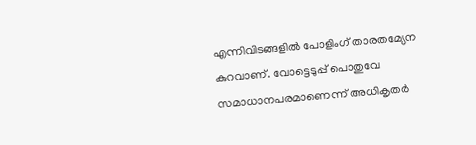എന്നിവിടങ്ങളിൽ പോളിംഗ് താരതമ്യേന കുറവാണ്. വോട്ടെടുപ്പ് പൊതുവേ സമാധാനപരമാണെന്ന് അധികൃതർ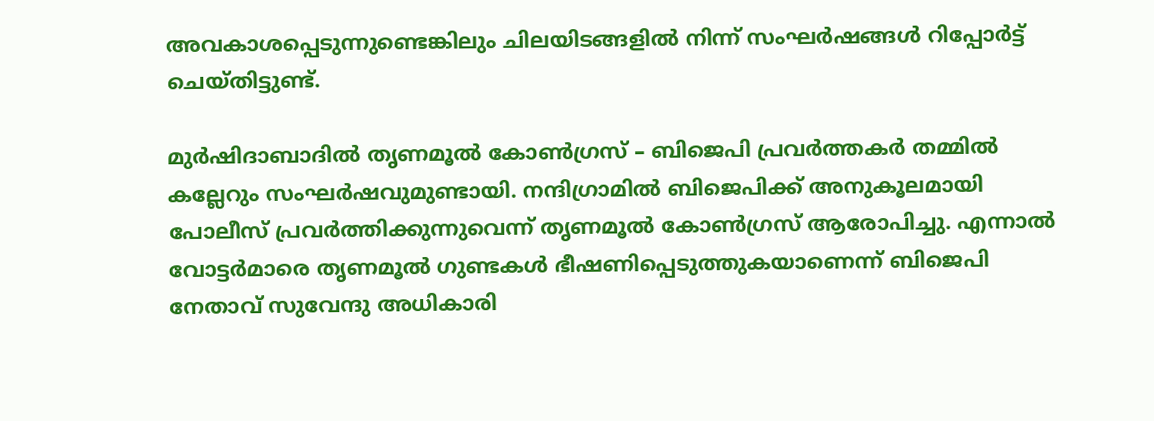അവകാശപ്പെടുന്നുണ്ടെങ്കിലും ചിലയിടങ്ങളിൽ നിന്ന് സംഘർഷങ്ങൾ റിപ്പോർട്ട് ചെയ്തിട്ടുണ്ട്.

മുർഷിദാബാദിൽ തൃണമൂൽ കോൺഗ്രസ് – ബിജെപി പ്രവർത്തകർ തമ്മിൽ കല്ലേറും സംഘർഷവുമുണ്ടായി. നന്ദിഗ്രാമിൽ ബിജെപിക്ക് അനുകൂലമായി പോലീസ് പ്രവർത്തിക്കുന്നുവെന്ന് തൃണമൂൽ കോൺഗ്രസ് ആരോപിച്ചു. എന്നാൽ വോട്ടർമാരെ തൃണമൂൽ ഗുണ്ടകൾ ഭീഷണിപ്പെടുത്തുകയാണെന്ന് ബിജെപി നേതാവ് സുവേന്ദു അധികാരി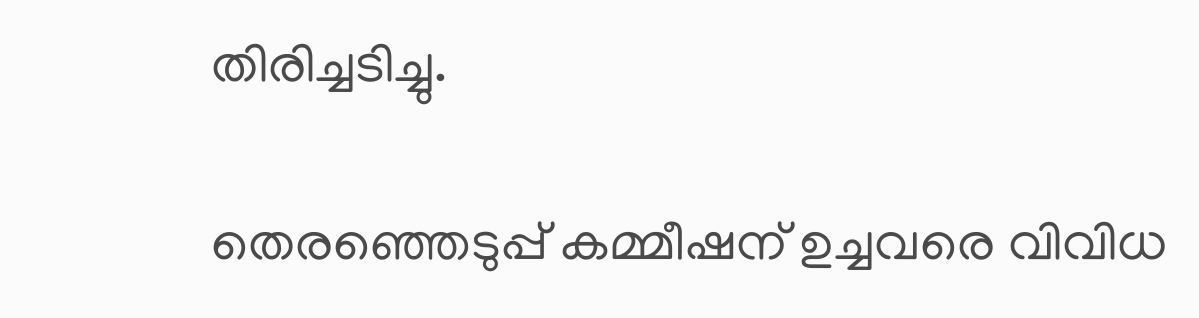തിരിച്ചടിച്ചു.

തെരഞ്ഞെടുപ്പ് കമ്മീഷന് ഉച്ചവരെ വിവിധ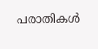പരാതികൾ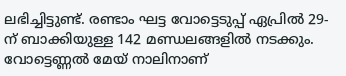ലഭിച്ചിട്ടുണ്ട്. രണ്ടാം ഘട്ട വോട്ടെടുപ്പ് ഏപ്രിൽ 29-ന് ബാക്കിയുള്ള 142 മണ്ഡലങ്ങളിൽ നടക്കും. വോട്ടെണ്ണൽ മേയ് നാലിനാണ്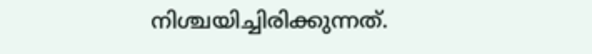നിശ്ചയിച്ചിരിക്കുന്നത്.